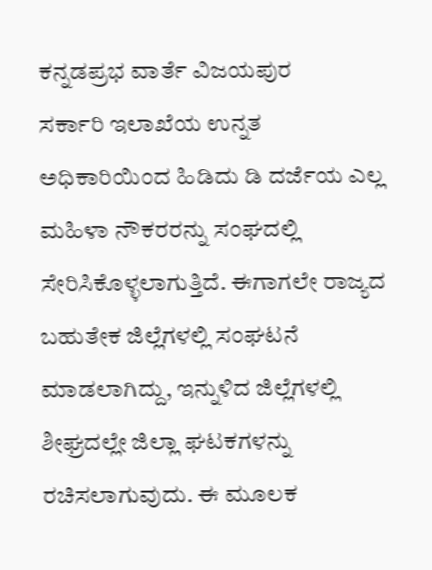ಕನ್ನಡಪ್ರಭ ವಾರ್ತೆ ವಿಜಯಪುರ
ಸರ್ಕಾರಿ ಇಲಾಖೆಯ ಉನ್ನತ ಅಧಿಕಾರಿಯಿಂದ ಹಿಡಿದು ಡಿ ದರ್ಜೆಯ ಎಲ್ಲ ಮಹಿಳಾ ನೌಕರರನ್ನು ಸಂಘದಲ್ಲಿ ಸೇರಿಸಿಕೊಳ್ಳಲಾಗುತ್ತಿದೆ. ಈಗಾಗಲೇ ರಾಜ್ಯದ ಬಹುತೇಕ ಜಿಲ್ಲೆಗಳಲ್ಲಿ ಸಂಘಟನೆ ಮಾಡಲಾಗಿದ್ದು, ಇನ್ನುಳಿದ ಜಿಲ್ಲೆಗಳಲ್ಲಿ ಶೀಘ್ರದಲ್ಲೇ ಜಿಲ್ಲಾ ಘಟಕಗಳನ್ನು ರಚಿಸಲಾಗುವುದು. ಈ ಮೂಲಕ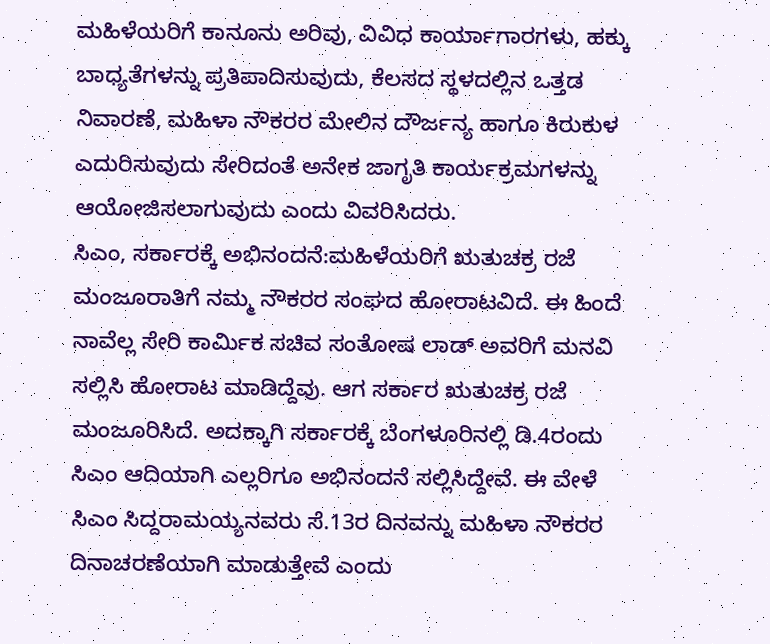ಮಹಿಳೆಯರಿಗೆ ಕಾನೂನು ಅರಿವು, ವಿವಿಧ ಕಾರ್ಯಾಗಾರಗಳು, ಹಕ್ಕು ಬಾಧ್ಯತೆಗಳನ್ನು ಪ್ರತಿಪಾದಿಸುವುದು, ಕೆಲಸದ ಸ್ಥಳದಲ್ಲಿನ ಒತ್ತಡ ನಿವಾರಣೆ, ಮಹಿಳಾ ನೌಕರರ ಮೇಲಿನ ದೌರ್ಜನ್ಯ ಹಾಗೂ ಕಿರುಕುಳ ಎದುರಿಸುವುದು ಸೇರಿದಂತೆ ಅನೇಕ ಜಾಗೃತಿ ಕಾರ್ಯಕ್ರಮಗಳನ್ನು ಆಯೋಜಿಸಲಾಗುವುದು ಎಂದು ವಿವರಿಸಿದರು.
ಸಿಎಂ, ಸರ್ಕಾರಕ್ಕೆ ಅಭಿನಂದನೆ:ಮಹಿಳೆಯರಿಗೆ ಋತುಚಕ್ರ ರಜೆ ಮಂಜೂರಾತಿಗೆ ನಮ್ಮ ನೌಕರರ ಸಂಘದ ಹೋರಾಟವಿದೆ. ಈ ಹಿಂದೆ ನಾವೆಲ್ಲ ಸೇರಿ ಕಾರ್ಮಿಕ ಸಚಿವ ಸಂತೋಷ ಲಾಡ್ ಅವರಿಗೆ ಮನವಿ ಸಲ್ಲಿಸಿ ಹೋರಾಟ ಮಾಡಿದ್ದೆವು. ಆಗ ಸರ್ಕಾರ ಋತುಚಕ್ರ ರಜೆ ಮಂಜೂರಿಸಿದೆ. ಅದಕ್ಕಾಗಿ ಸರ್ಕಾರಕ್ಕೆ ಬೆಂಗಳೂರಿನಲ್ಲಿ ಡಿ.4ರಂದು ಸಿಎಂ ಆದಿಯಾಗಿ ಎಲ್ಲರಿಗೂ ಅಭಿನಂದನೆ ಸಲ್ಲಿಸಿದ್ದೇವೆ. ಈ ವೇಳೆ ಸಿಎಂ ಸಿದ್ದರಾಮಯ್ಯನವರು ಸೆ.13ರ ದಿನವನ್ನು ಮಹಿಳಾ ನೌಕರರ ದಿನಾಚರಣೆಯಾಗಿ ಮಾಡುತ್ತೇವೆ ಎಂದು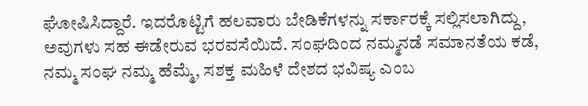ಘೋಷಿಸಿದ್ದಾರೆ. ಇದರೊಟ್ಟಿಗೆ ಹಲವಾರು ಬೇಡಿಕೆಗಳನ್ನು ಸರ್ಕಾರಕ್ಕೆ ಸಲ್ಲಿಸಲಾಗಿದ್ದು, ಅವುಗಳು ಸಹ ಈಡೇರುವ ಭರವಸೆಯಿದೆ. ಸಂಘದಿಂದ ನಮ್ಮನಡೆ ಸಮಾನತೆಯ ಕಡೆ, ನಮ್ಮ ಸಂಘ ನಮ್ಮ ಹೆಮ್ಮೆ, ಸಶಕ್ತ ಮಹಿಳೆ ದೇಶದ ಭವಿಷ್ಯ ಎಂಬ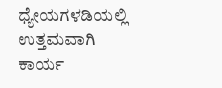ಧ್ಯೇಯಗಳಡಿಯಲ್ಲಿ ಉತ್ತಮವಾಗಿ ಕಾರ್ಯ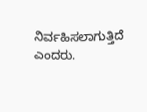ನಿರ್ವಹಿಸಲಾಗುತ್ತಿದೆ ಎಂದರು.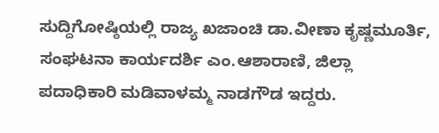ಸುದ್ದಿಗೋಷ್ಠಿಯಲ್ಲಿ ರಾಜ್ಯ ಖಜಾಂಚಿ ಡಾ.ವೀಣಾ ಕೃಷ್ಣಮೂರ್ತಿ, ಸಂಘಟನಾ ಕಾರ್ಯದರ್ಶಿ ಎಂ.ಆಶಾರಾಣಿ, ಜಿಲ್ಲಾ ಪದಾಧಿಕಾರಿ ಮಡಿವಾಳಮ್ಮ ನಾಡಗೌಡ ಇದ್ದರು.